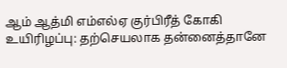ஆம் ஆத்மி எம்எல்ஏ குர்பிரீத் கோகி உயிரிழப்பு: தற்செயலாக தன்னைத்தானே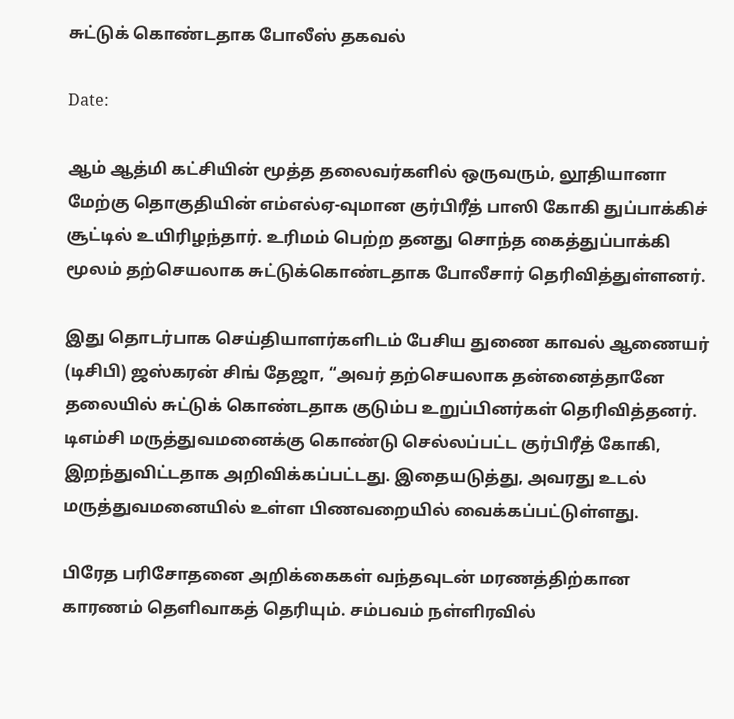சுட்டுக் கொண்டதாக போலீஸ் தகவல்

Date:

ஆம் ஆத்மி கட்சியின் மூத்த தலைவர்களில் ஒருவரும், லூதியானா மேற்கு தொகுதியின் எம்எல்ஏ-வுமான குர்பிரீத் பாஸி கோகி துப்பாக்கிச் சூட்டில் உயிரிழந்தார். உரிமம் பெற்ற தனது சொந்த கைத்துப்பாக்கி மூலம் தற்செயலாக சுட்டுக்கொண்டதாக போலீசார் தெரிவித்துள்ளனர்.

இது தொடர்பாக செய்தியாளர்களிடம் பேசிய துணை காவல் ஆணையர் (டிசிபி) ஜஸ்கரன் சிங் தேஜா, “அவர் தற்செயலாக தன்னைத்தானே தலையில் சுட்டுக் கொண்டதாக குடும்ப உறுப்பினர்கள் தெரிவித்தனர். டிஎம்சி மருத்துவமனைக்கு கொண்டு செல்லப்பட்ட குர்பிரீத் கோகி, இறந்துவிட்டதாக அறிவிக்கப்பட்டது. இதையடுத்து, அவரது உடல் மருத்துவமனையில் உள்ள பிணவறையில் வைக்கப்பட்டுள்ளது.

பிரேத பரிசோதனை அறிக்கைகள் வந்தவுடன் மரணத்திற்கான காரணம் தெளிவாகத் தெரியும். சம்பவம் நள்ளிரவில்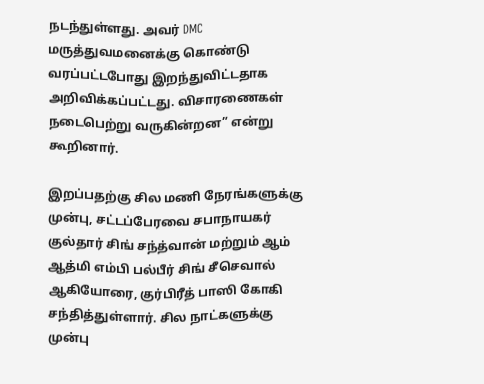நடந்துள்ளது. அவர் DMC மருத்துவமனைக்கு கொண்டு வரப்பட்டபோது இறந்துவிட்டதாக அறிவிக்கப்பட்டது. விசாரணைகள் நடைபெற்று வருகின்றன” என்று கூறினார்.

இறப்பதற்கு சில மணி நேரங்களுக்கு முன்பு, சட்டப்பேரவை சபாநாயகர் குல்தார் சிங் சந்த்வான் மற்றும் ஆம் ஆத்மி எம்பி பல்பீர் சிங் சீசெவால் ஆகியோரை, குர்பிரீத் பாஸி கோகி சந்தித்துள்ளார். சில நாட்களுக்கு முன்பு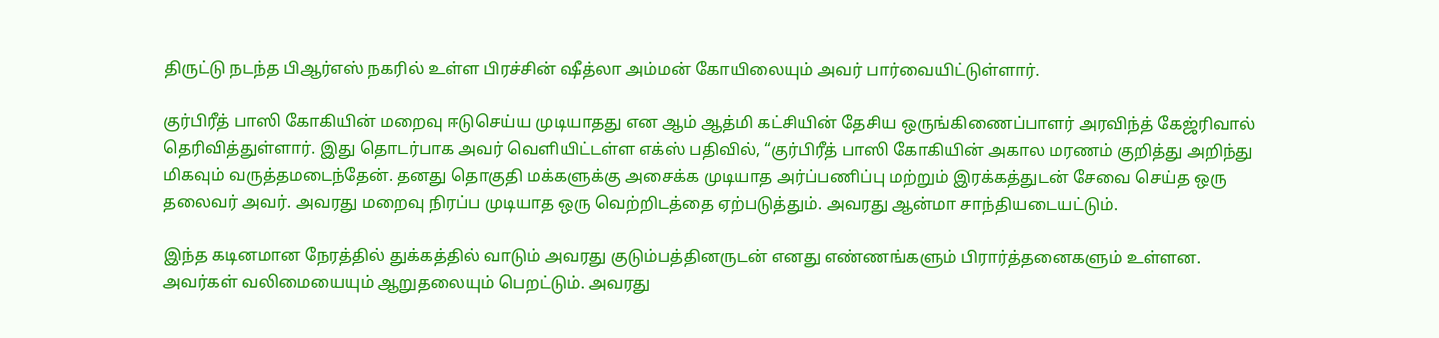திருட்டு நடந்த பிஆர்எஸ் நகரில் உள்ள பிரச்சின் ஷீத்லா அம்மன் கோயிலையும் அவர் பார்வையிட்டுள்ளார்.

குர்பிரீத் பாஸி கோகியின் மறைவு ஈடுசெய்ய முடியாதது என ஆம் ஆத்மி கட்சியின் தேசிய ஒருங்கிணைப்பாளர் அரவிந்த் கேஜ்ரிவால் தெரிவித்துள்ளார். இது தொடர்பாக அவர் வெளியிட்டள்ள எக்ஸ் பதிவில், “குர்பிரீத் பாஸி கோகியின் அகால மரணம் குறித்து அறிந்து மிகவும் வருத்தமடைந்தேன். தனது தொகுதி மக்களுக்கு அசைக்க முடியாத அர்ப்பணிப்பு மற்றும் இரக்கத்துடன் சேவை செய்த ஒரு தலைவர் அவர். அவரது மறைவு நிரப்ப முடியாத ஒரு வெற்றிடத்தை ஏற்படுத்தும். அவரது ஆன்மா சாந்தியடையட்டும்.

இந்த கடினமான நேரத்தில் துக்கத்தில் வாடும் அவரது குடும்பத்தினருடன் எனது எண்ணங்களும் பிரார்த்தனைகளும் உள்ளன. அவர்கள் வலிமையையும் ஆறுதலையும் பெறட்டும். அவரது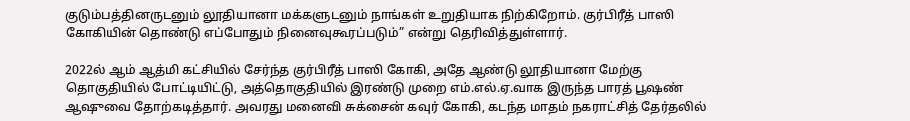குடும்பத்தினருடனும் லூதியானா மக்களுடனும் நாங்கள் உறுதியாக நிற்கிறோம். குர்பிரீத் பாஸி கோகியின் தொண்டு எப்போதும் நினைவுகூரப்படும்” என்று தெரிவித்துள்ளார்.

2022ல் ஆம் ஆத்மி கட்சியில் சேர்ந்த குர்பிரீத் பாஸி கோகி, அதே ஆண்டு லூதியானா மேற்கு தொகுதியில் போட்டியிட்டு, அத்தொகுதியில் இரண்டு முறை எம்.எல்.ஏ.வாக இருந்த பாரத் பூஷண் ஆஷுவை தோற்கடித்தார். அவரது மனைவி சுக்சைன் கவுர் கோகி, கடந்த மாதம் நகராட்சித் தேர்தலில்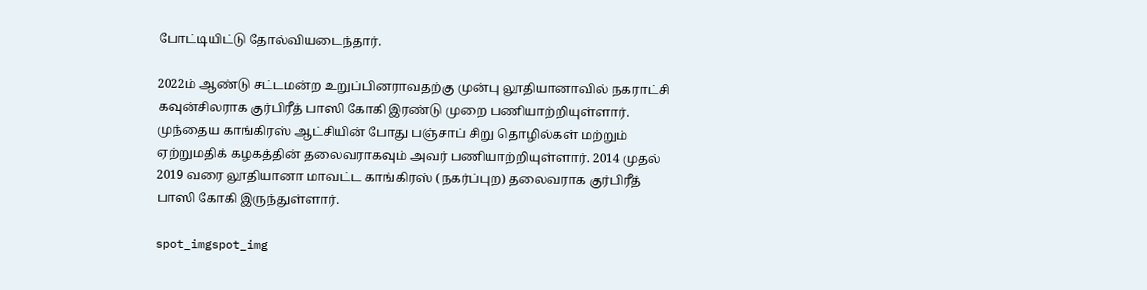போட்டியிட்டு தோல்வியடைந்தார்.

2022ம் ஆண்டு சட்டமன்ற உறுப்பினராவதற்கு முன்பு லூதியானாவில் நகராட்சி கவுன்சிலராக குர்பிரீத் பாஸி கோகி இரண்டு முறை பணியாற்றியுள்ளார். முந்தைய காங்கிரஸ் ஆட்சியின் போது பஞ்சாப் சிறு தொழில்கள் மற்றும் ஏற்றுமதிக் கழகத்தின் தலைவராகவும் அவர் பணியாற்றியுள்ளார். 2014 முதல் 2019 வரை லூதியானா மாவட்ட காங்கிரஸ் (நகர்ப்புற) தலைவராக குர்பிரீத் பாஸி கோகி இருந்துள்ளார்.

spot_imgspot_img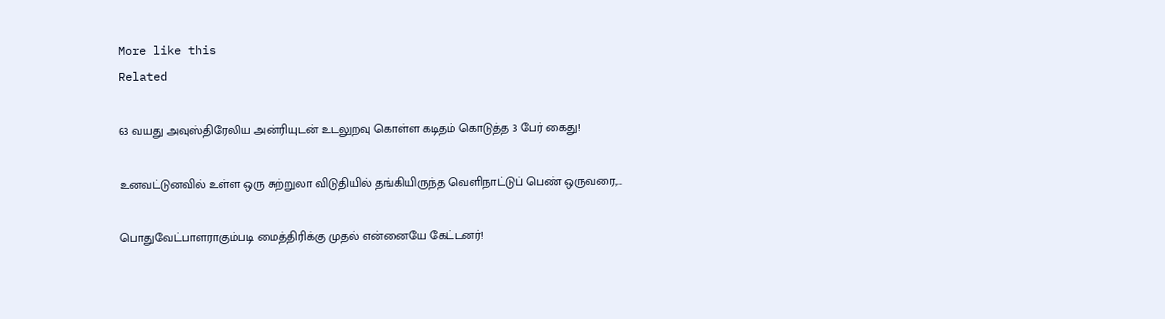More like this
Related

63 வயது அவுஸ்திரேலிய அன்ரியுடன் உடலுறவு கொள்ள கடிதம் கொடுத்த 3 பேர் கைது!

உனவட்டுனவில் உள்ள ஒரு சுற்றுலா விடுதியில் தங்கியிருந்த வெளிநாட்டுப் பெண் ஒருவரை,...

பொதுவேட்பாளராகும்படி மைத்திரிக்கு முதல் என்னையே கேட்டனர்!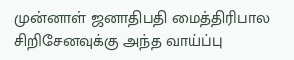முன்னாள் ஜனாதிபதி மைத்திரிபால சிறிசேனவுக்கு அந்த வாய்ப்பு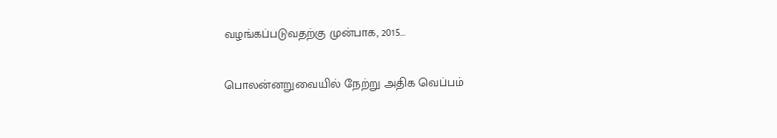வழங்கப்படுவதற்கு முன்பாக, 2015...

பொலன்னறுவையில் நேற்று அதிக வெப்பம்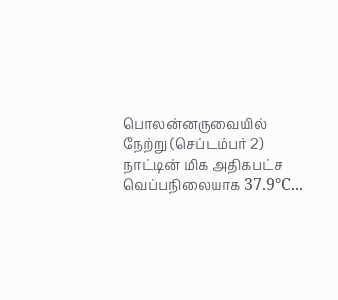பொலன்னருவையில் நேற்று (செப்டம்பர் 2) நாட்டின் மிக அதிகபட்ச வெப்பநிலையாக 37.9°C...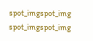spot_imgspot_img
spot_imgspot_img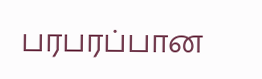பரபரப்பான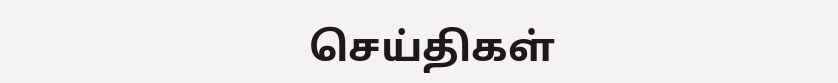செய்திகள்